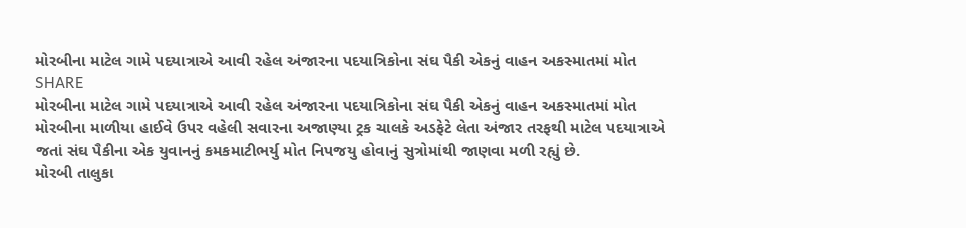મોરબીના માટેલ ગામે પદયાત્રાએ આવી રહેલ અંજારના પદયાત્રિકોના સંઘ પૈકી એકનું વાહન અકસ્માતમાં મોત
SHARE
મોરબીના માટેલ ગામે પદયાત્રાએ આવી રહેલ અંજારના પદયાત્રિકોના સંઘ પૈકી એકનું વાહન અકસ્માતમાં મોત
મોરબીના માળીયા હાઈવે ઉપર વહેલી સવારના અજાણ્યા ટ્રક ચાલકે અડફેટે લેતા અંજાર તરફથી માટેલ પદયાત્રાએ જતાં સંઘ પૈકીના એક યુવાનનું કમકમાટીભર્યુ મોત નિપજયુ હોવાનું સુત્રોમાંથી જાણવા મળી રહ્યું છે.
મોરબી તાલુકા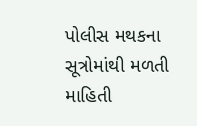પોલીસ મથકના સૂત્રોમાંથી મળતી માહિતી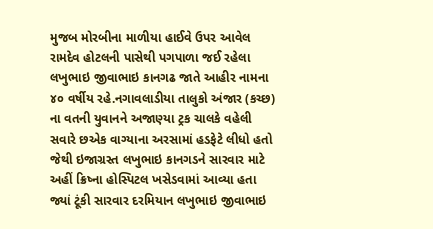મુજબ મોરબીના માળીયા હાઈવે ઉપર આવેલ રામદેવ હોટલની પાસેથી પગપાળા જઈ રહેલા લખુભાઇ જીવાભાઇ કાનગઢ જાતે આહીર નામના ૪૦ વર્ષીય રહે.નગાવલાડીયા તાલુકો અંજાર (કચ્છ) ના વતની યુવાનને અજાણ્યા ટ્રક ચાલકે વહેલી સવારે છએક વાગ્યાના અરસામાં હડફેટે લીધો હતો જેથી ઇજાગ્રસ્ત લખુભાઇ કાનગડને સારવાર માટે અહીં ક્રિષ્ના હોસ્પિટલ ખસેડવામાં આવ્યા હતા જ્યાં ટૂંકી સારવાર દરમિયાન લખુભાઇ જીવાભાઇ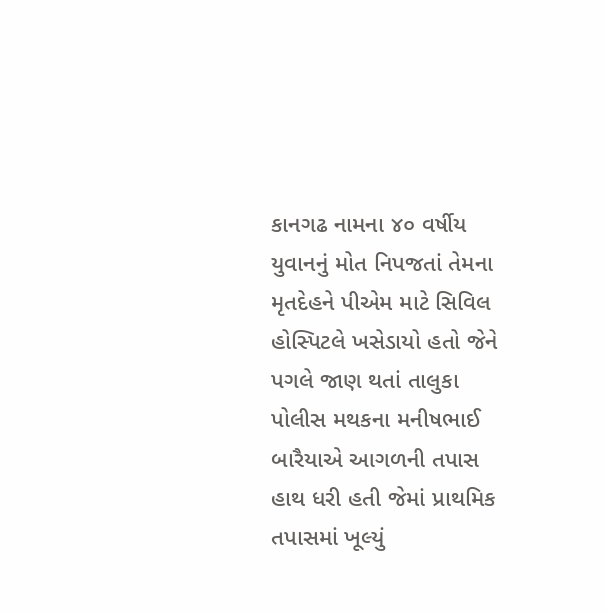કાનગઢ નામના ૪૦ વર્ષીય યુવાનનું મોત નિપજતાં તેમના મૃતદેહને પીએમ માટે સિવિલ હોસ્પિટલે ખસેડાયો હતો જેને પગલે જાણ થતાં તાલુકા પોલીસ મથકના મનીષભાઈ બારૈયાએ આગળની તપાસ હાથ ધરી હતી જેમાં પ્રાથમિક તપાસમાં ખૂલ્યું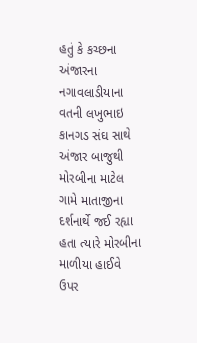હતું કે કચ્છના અંજારના નગાવલાડીયાના વતની લખુભાઇ કાનગડ સંઘ સાથે અંજાર બાજુથી મોરબીના માટેલ ગામે માતાજીના દર્શનાર્થે જઈ રહ્યા હતા ત્યારે મોરબીના માળીયા હાઈવે ઉપર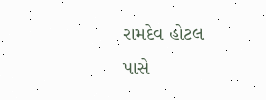રામદેવ હોટલ પાસે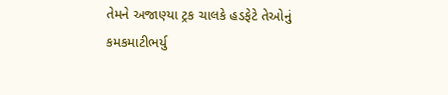તેમને અજાણ્યા ટ્રક ચાલકે હડફેટે તેઓનું કમકમાટીભર્યુ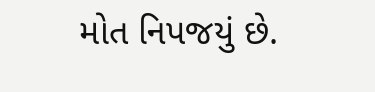મોત નિપજયું છે.